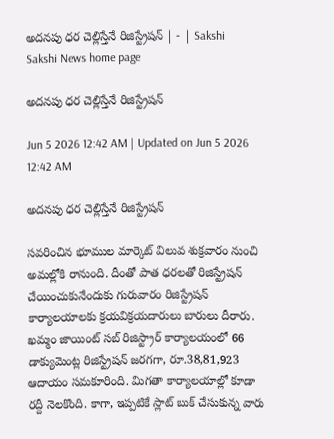అదనపు ధర చెల్లిస్తేనే రిజిస్ట్రేషన్‌ | - | Sakshi
Sakshi News home page

అదనపు ధర చెల్లిస్తేనే రిజిస్ట్రేషన్‌

Jun 5 2026 12:42 AM | Updated on Jun 5 2026 12:42 AM

అదనపు ధర చెల్లిస్తేనే రిజిస్ట్రేషన్‌

సవరించిన భూముల మార్కెట్‌ విలువ శుక్రవారం నుంచి అమల్లోకి రానుంది. దీంతో పాత ధరలతో రిజిస్ట్రేషన్‌ చేయించుకునేందుకు గురువారం రిజిస్ట్రేషన్‌ కార్యాలయాలకు క్రయవిక్రయదారులు బారులు దీరారు. ఖమ్మం జాయింట్‌ సబ్‌ రిజిస్ట్రార్‌ కార్యాలయంలో 66 డాక్యుమెంట్ల రిజిస్ట్రేషన్‌ జరగగా, రూ.38,81,923 ఆదాయం సమకూరింది. మిగతా కార్యాలయాల్లో కూడా రద్దీ నెలకొంది. కాగా, ఇప్పటికే స్లాట్‌ బుక్‌ చేసుకున్న వారు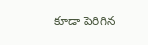కూడా పెరిగిన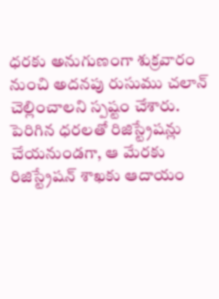ధరకు అనుగుణంగా శుక్రవారం నుంచి అదనపు రుసుము చలాన్‌ చెల్లించాలని స్పష్టం చేశారు. పెరిగిన ధరలతో రిజిస్ట్రేషన్లు చేయనుండగా, ఆ మేరకు రిజిస్ట్రేషన్‌ శాఖకు ఆదాయం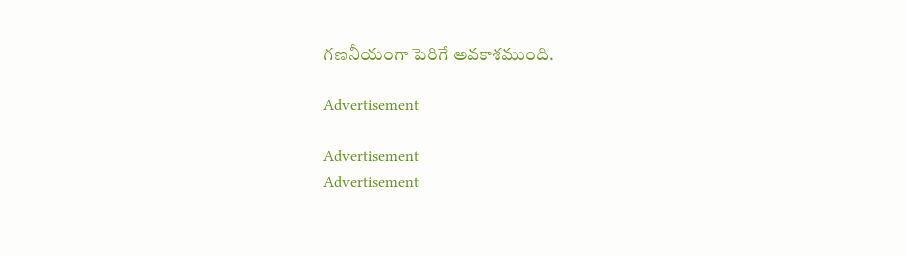గణనీయంగా పెరిగే అవకాశముంది.

Advertisement

Advertisement
Advertisement